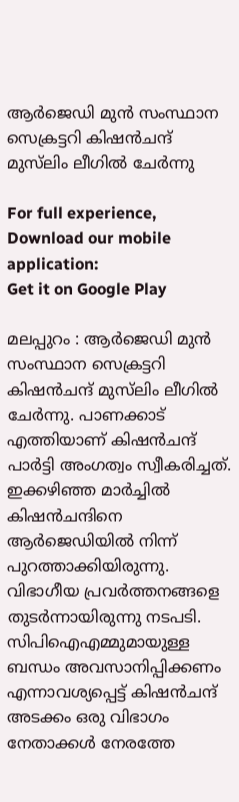ആര്‍ജെഡി മുന്‍ സംസ്ഥാന സെക്രട്ടറി കിഷന്‍ചന്ദ് മുസ്‌ലിം ലീഗില്‍ ചേര്‍ന്നു

For full experience, Download our mobile application:
Get it on Google Play

മലപ്പുറം : ആര്‍ജെഡി മുന്‍ സംസ്ഥാന സെക്രട്ടറി കിഷന്‍ചന്ദ് മുസ്‌ലിം ലീഗില്‍ ചേര്‍ന്നു. പാണക്കാട് എത്തിയാണ് കിഷന്‍ചന്ദ് പാര്‍ട്ടി അംഗത്വം സ്വീകരിച്ചത്. ഇക്കഴിഞ്ഞ മാര്‍ച്ചില്‍ കിഷന്‍ചന്ദിനെ ആര്‍ജെഡിയില്‍ നിന്ന് പുറത്താക്കിയിരുന്നു. വിഭാഗീയ പ്രവര്‍ത്തനങ്ങളെ തുടര്‍ന്നായിരുന്നു നടപടി. സിപിഐഎമ്മുമായുള്ള ബന്ധം അവസാനിപ്പിക്കണം എന്നാവശ്യപ്പെട്ട് കിഷന്‍ചന്ദ് അടക്കം ഒരു വിഭാഗം നേതാക്കള്‍ നേരത്തേ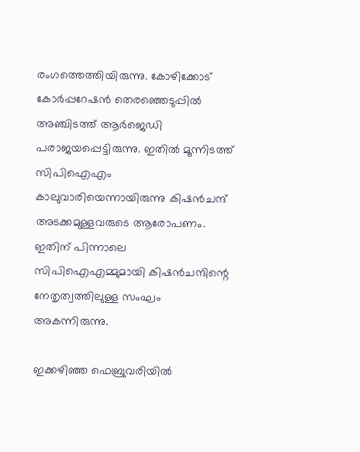രംഗത്തെത്തിയിരുന്നു. കോഴിക്കോട് കോര്‍പ്പറേഷന്‍ തെരഞ്ഞെടുപ്പില്‍ അഞ്ചിടത്ത് ആര്‍ജെഡി പരാജയപ്പെട്ടിരുന്നു. ഇതില്‍ മൂന്നിടത്ത് സിപിഐഎം കാലുവാരിയെന്നായിരുന്നു കിഷന്‍ചന്ദ് അടക്കമുള്ളവരുടെ ആരോപണം. ഇതിന് പിന്നാലെ സിപിഐഎമ്മുമായി കിഷന്‍ചന്ദിന്റെ നേതൃത്വത്തിലുള്ള സംഘം അകന്നിരുന്നു.

ഇക്കഴിഞ്ഞ ഫെബ്രുവരിയില്‍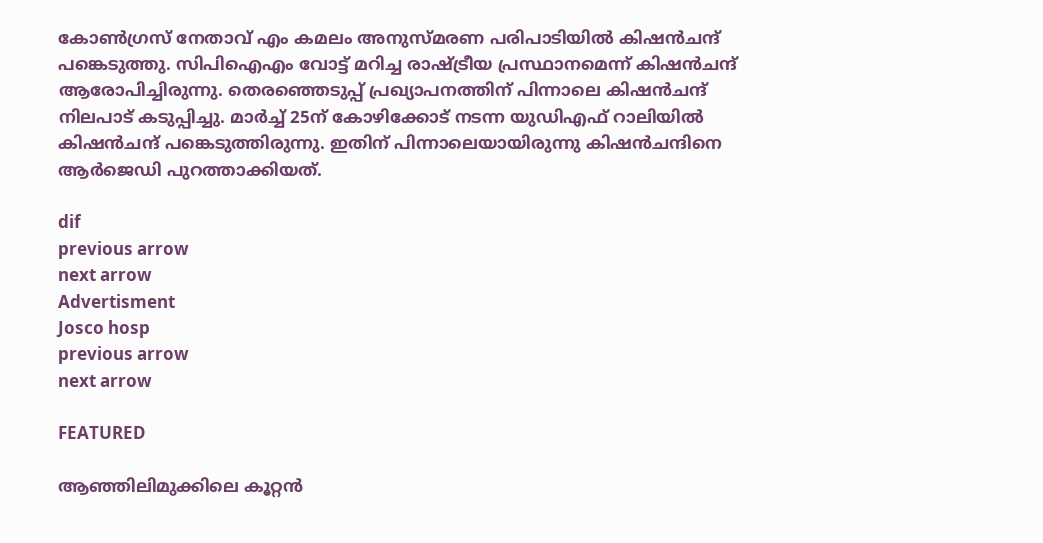കോണ്‍ഗ്രസ് നേതാവ് എം കമലം അനുസ്മരണ പരിപാടിയില്‍ കിഷന്‍ചന്ദ് പങ്കെടുത്തു. സിപിഐഎം വോട്ട് മറിച്ച രാഷ്ട്രീയ പ്രസ്ഥാനമെന്ന് കിഷന്‍ചന്ദ് ആരോപിച്ചിരുന്നു. തെരഞ്ഞെടുപ്പ് പ്രഖ്യാപനത്തിന് പിന്നാലെ കിഷന്‍ചന്ദ് നിലപാട് കടുപ്പിച്ചു. മാര്‍ച്ച് 25ന് കോഴിക്കോട് നടന്ന യുഡിഎഫ് റാലിയില്‍ കിഷന്‍ചന്ദ് പങ്കെടുത്തിരുന്നു. ഇതിന് പിന്നാലെയായിരുന്നു കിഷന്‍ചന്ദിനെ ആര്‍ജെഡി പുറത്താക്കിയത്.

dif
previous arrow
next arrow
Advertisment
Josco hosp
previous arrow
next arrow

FEATURED

ആഞ്ഞിലിമുക്കിലെ കൂറ്റൻ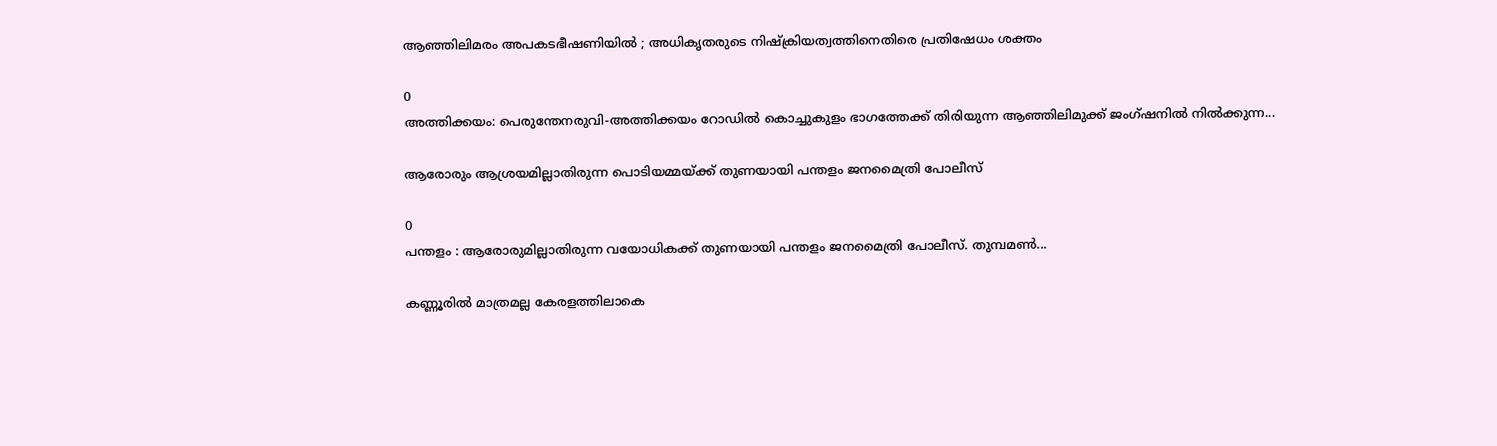ആഞ്ഞിലിമരം അപകടഭീഷണിയിൽ ; അധികൃതരുടെ നിഷ്ക്രിയത്വത്തിനെതിരെ പ്രതിഷേധം ശക്തം

0
അത്തിക്കയം: പെരുന്തേനരുവി-അത്തിക്കയം റോഡിൽ കൊച്ചുകുളം ഭാഗത്തേക്ക് തിരിയുന്ന ആഞ്ഞിലിമുക്ക് ജംഗ്ഷനിൽ നിൽക്കുന്ന...

ആരോരും ആശ്രയമില്ലാതിരുന്ന പൊടിയമ്മയ്ക്ക് തുണയായി പന്തളം ജനമൈത്രി പോലീസ്

0
പന്തളം : ആരോരുമില്ലാതിരുന്ന വയോധികക്ക് തുണയായി പന്തളം ജനമൈത്രി പോലീസ്. തുമ്പമൺ...

കണ്ണൂരിൽ മാത്രമല്ല കേരളത്തിലാകെ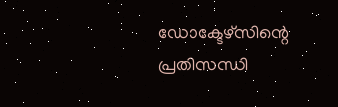ഡോക്ടേഴ്സിന്റെ പ്രതിസന്ധി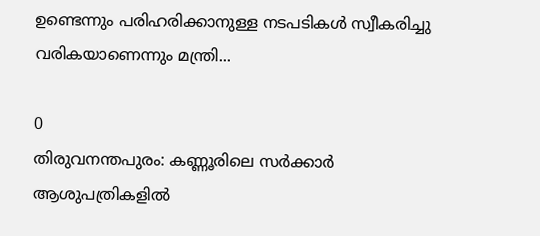ഉണ്ടെന്നും പരിഹരിക്കാനുള്ള നടപടികൾ സ്വീകരിച്ചു വരികയാണെന്നും മന്ത്രി...

0
തിരുവനന്തപുരം: കണ്ണൂരിലെ സർക്കാർ ആശുപത്രികളിൽ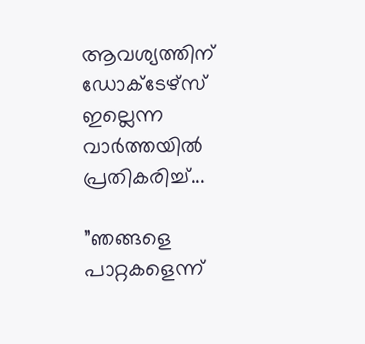ആവശ്യത്തിന് ഡോക്ടേഴ്സ് ഇല്ലെന്ന വാർത്തയിൽ പ്രതികരിച്ച്...

”ഞങ്ങളെ പാറ്റകളെന്ന്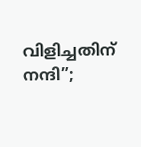വിളിച്ചതിന് നന്ദി”;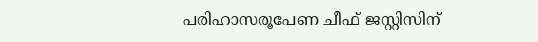പരിഹാസരൂപേണ ചീഫ് ജസ്റ്റിസിന്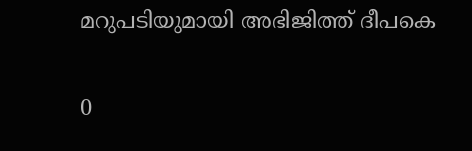മറുപടിയുമായി അഭിജിത്ത് ദീപകെ

0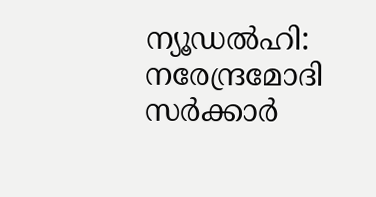ന്യൂഡൽഹി: നരേന്ദ്രമോദി സർക്കാർ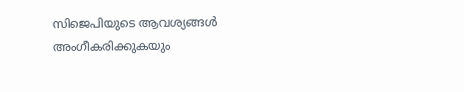സിജെപിയുടെ ആവശ്യങ്ങൾ അംഗീകരിക്കുകയും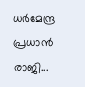ധർമേന്ദ്ര പ്രധാൻ രാജി...